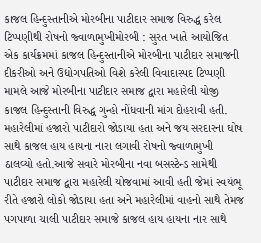કાજલ હિન્દુસ્તાનીએ મોરબીના પાટીદાર સમાજ વિરુદ્ધ કરેલ ટિપ્પણીથી રોષનો જ્વાળામુખીમોરબી : સુરત ખાતે આયોજિત એક કાર્યક્રમમાં કાજલ હિન્દુસ્તાનીએ મોરબીના પાટીદાર સમાજની દીકરીઓ અને ઉદ્યોગપતિઓ વિશે કરેલી વિવાદાસ્પદ ટિપ્પણી મામલે આજે મોરબીના પાટીદાર સમાજ દ્વારા મહારેલી યોજી કાજલ હિન્દુસ્તાની વિરુદ્ધ ગુન્હો નોંધવાની માંગ દોહરાવી હતી. મહારેલીમાં હજારો પાટીદારો જોડાયા હતા અને જય સરદારના ઘોષ સાથે કાજલ હાય હાયના નારા લગાવી રોષનો જ્વાળામુખી ઠાલવ્યો હતો.આજે સવારે મોરબીના નવા બસસ્ટેન્ડ સામેથી પાટીદાર સમાજ દ્વારા મહારેલી યોજવામાં આવી હતી જેમાં સ્વયંભૂ રીતે હજારો લોકો જોડાયા હતા અને મહારેલીમાં વાહનો સાથે તેમજ પગપાળા ચાલી પાટીદાર સમાજે કાજલ હાય હાયના નાર સાથે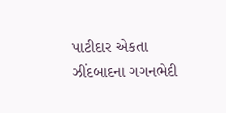પાટીદાર એકતા ઝીંદબાદના ગગનભેદી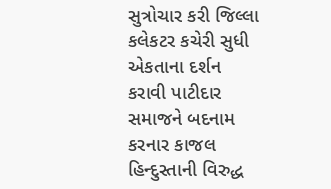સુત્રોચાર કરી જિલ્લા કલેકટર કચેરી સુધી એકતાના દર્શન કરાવી પાટીદાર સમાજને બદનામ કરનાર કાજલ હિન્દુસ્તાની વિરુદ્ધ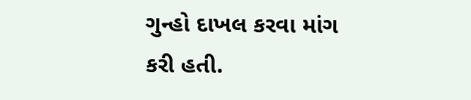ગુન્હો દાખલ કરવા માંગ કરી હતી.